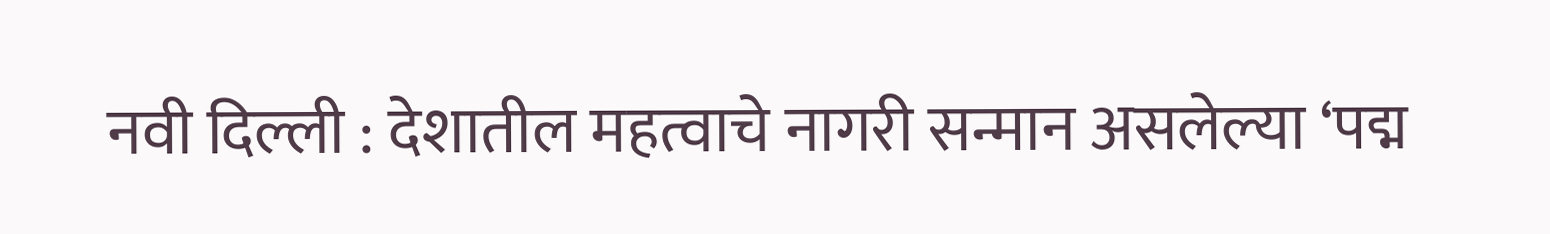नवी दिल्ली : देशातील महत्वाचे नागरी सन्मान असलेल्या ‘पद्म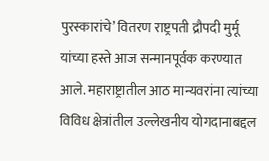पुरस्कारांचे’ वितरण राष्ट्रपती द्रौपदी मुर्मू यांच्या हस्ते आज सन्मानपूर्वक करण्यात आले. महाराष्ट्रातील आठ मान्यवरांना त्यांच्या विविध क्षेत्रांतील उल्लेखनीय योगदानाबद्दल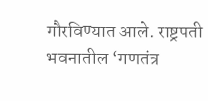गौरविण्यात आले. राष्ट्रपती भवनातील ‘गणतंत्र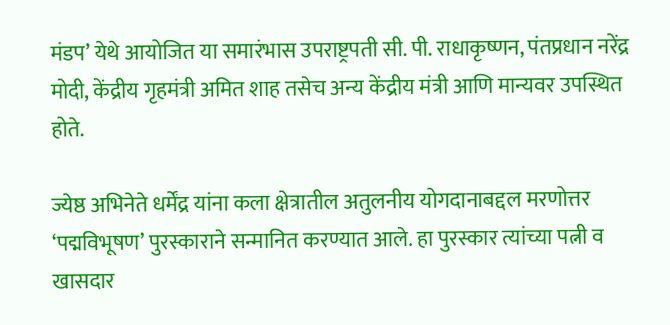मंडप’ येथे आयोजित या समारंभास उपराष्ट्रपती सी. पी. राधाकृष्णन, पंतप्रधान नरेंद्र मोदी, केंद्रीय गृहमंत्री अमित शाह तसेच अन्य केंद्रीय मंत्री आणि मान्यवर उपस्थित होते.

ज्येष्ठ अभिनेते धर्मेंद्र यांना कला क्षेत्रातील अतुलनीय योगदानाबद्दल मरणोत्तर ‘पद्मविभूषण’ पुरस्काराने सन्मानित करण्यात आले. हा पुरस्कार त्यांच्या पत्नी व खासदार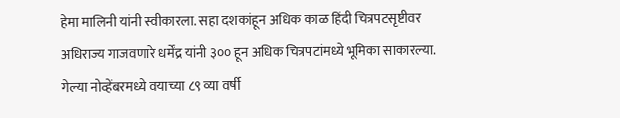हेमा मालिनी यांनी स्वीकारला. सहा दशकांहून अधिक काळ हिंदी चित्रपटसृष्टीवर अधिराज्य गाजवणारे धर्मेंद्र यांनी ३०० हून अधिक चित्रपटांमध्ये भूमिका साकारल्या. गेल्या नोव्हेंबरमध्ये वयाच्या ८९ व्या वर्षी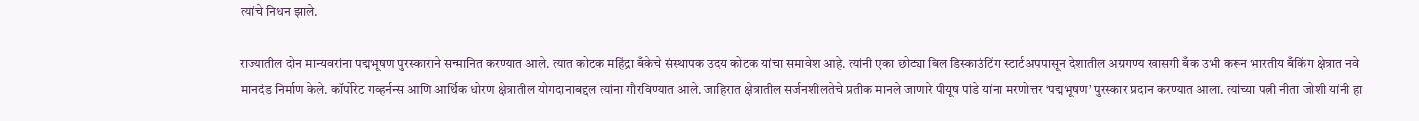त्यांचे निधन झाले.

राज्यातील दोन मान्यवरांना पद्मभूषण पुरस्काराने सन्मानित करण्यात आले. त्यात कोटक महिंद्रा बँकेचे संस्थापक उदय कोटक यांचा समावेश आहे. त्यांनी एका छोट्या बिल डिस्काउंटिंग स्टार्टअपपासून देशातील अग्रगण्य खासगी बँक उभी करून भारतीय बँकिंग क्षेत्रात नवे मानदंड निर्माण केले. कॉर्पोरेट गव्हर्नन्स आणि आर्थिक धोरण क्षेत्रातील योगदानाबद्दल त्यांना गौरविण्यात आले. जाहिरात क्षेत्रातील सर्जनशीलतेचे प्रतीक मानले जाणारे पीयूष पांडे यांना मरणोत्तर ‘पद्मभूषण’ पुरस्कार प्रदान करण्यात आला. त्यांच्या पत्नी नीता जोशी यांनी हा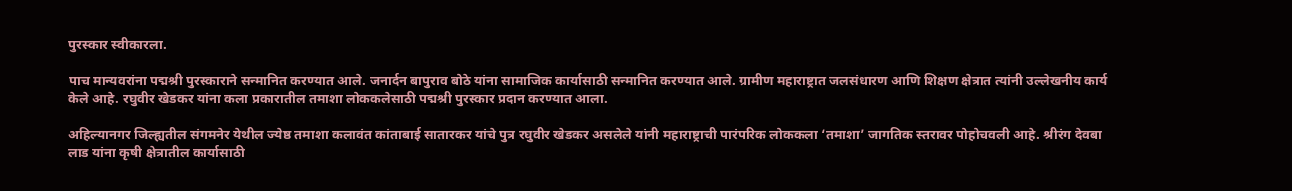पुरस्कार स्वीकारला.

पाच मान्यवरांना पद्मश्री पुरस्काराने सन्मानित करण्यात आले. जनार्दन बापुराव बोठे यांना सामाजिक कार्यासाठी सन्मानित करण्यात आले. ग्रामीण महाराष्ट्रात जलसंधारण आणि शिक्षण क्षेत्रात त्यांनी उल्लेखनीय कार्य केले आहे. रघुवीर खेडकर यांना कला प्रकारातील तमाशा लोककलेसाठी पद्मश्री पुरस्कार प्रदान करण्यात आला.

अहिल्यानगर जिल्ह्यतील संगमनेर येथील ज्येष्ठ तमाशा कलावंत कांताबाई सातारकर यांचे पुत्र रघुवीर खेडकर असलेले यांनी महाराष्ट्राची पारंपरिक लोककला ‘तमाशा’ जागतिक स्तरावर पोहोचवली आहे. श्रीरंग देवबा लाड यांना कृषी क्षेत्रातील कार्यासाठी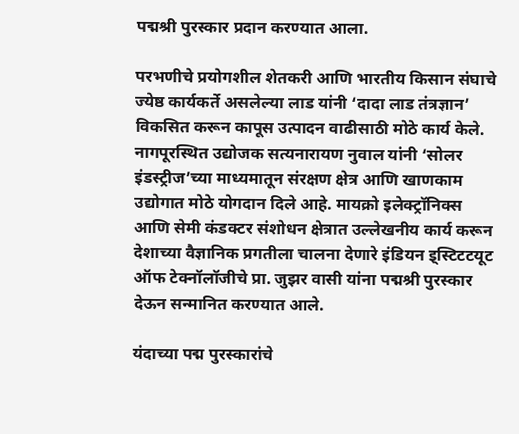पद्मश्री पुरस्कार प्रदान करण्यात आला.

परभणीचे प्रयोगशील शेतकरी आणि भारतीय किसान संघाचे ज्येष्ठ कार्यकर्ते असलेल्या लाड यांनी ‘दादा लाड तंत्रज्ञान’ विकसित करून कापूस उत्पादन वाढीसाठी मोठे कार्य केले. नागपूरस्थित उद्योजक सत्यनारायण नुवाल यांनी ‘सोलर इंडस्ट्रीज’च्या माध्यमातून संरक्षण क्षेत्र आणि खाणकाम उद्योगात मोठे योगदान दिले आहे. मायक्रो इलेक्ट्रॉनिक्स आणि सेमी कंडक्टर संशोधन क्षेत्रात उल्लेखनीय कार्य करून देशाच्या वैज्ञानिक प्रगतीला चालना देणारे इंडियन इ्स्टिटटयूट ऑफ टेक्नॉलॉजीचे प्रा. जुझर वासी यांना पद्मश्री पुरस्कार देऊन सन्मानित करण्यात आले.

यंदाच्या पद्म पुरस्कारांचे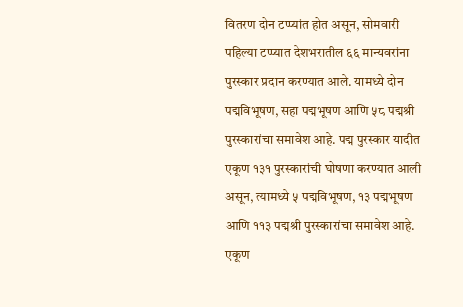वितरण दोन टप्प्यांत होत असून, सोमवारी पहिल्या टप्प्यात देशभरातील ६६ मान्यवरांना पुरस्कार प्रदान करण्यात आले. यामध्ये दोन पद्मविभूषण, सहा पद्मभूषण आणि ५८ पद्मश्री पुरस्कारांचा समावेश आहे. पद्म पुरस्कार यादीत एकूण १३१ पुरस्कारांची घोषणा करण्यात आली असून, त्यामध्ये ५ पद्मविभूषण, १३ पद्मभूषण आणि ११३ पद्मश्री पुरस्कारांचा समावेश आहे. एकूण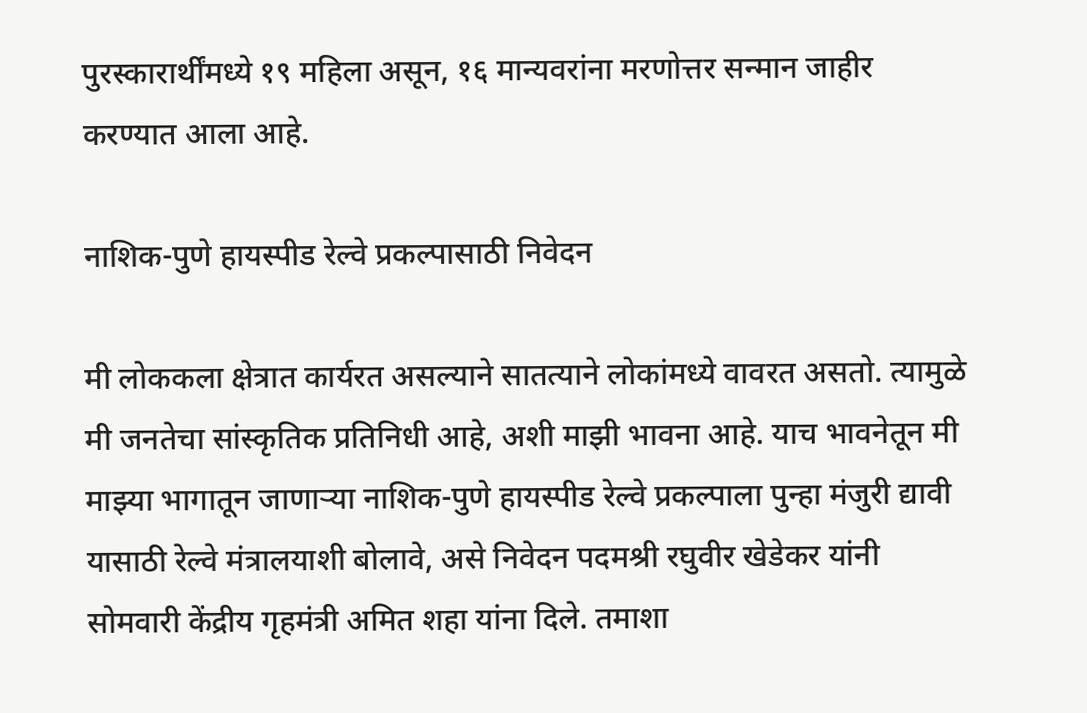पुरस्कारार्थींमध्ये १९ महिला असून, १६ मान्यवरांना मरणोत्तर सन्मान जाहीर करण्यात आला आहे.

नाशिक-पुणे हायस्पीड रेल्वे प्रकल्पासाठी निवेदन

मी लोककला क्षेत्रात कार्यरत असल्याने सातत्याने लोकांमध्ये वावरत असतो. त्यामुळे मी जनतेचा सांस्कृतिक प्रतिनिधी आहे, अशी माझी भावना आहे. याच भावनेतून मी माझ्या भागातून जाणार्‍या नाशिक-पुणे हायस्पीड रेल्वे प्रकल्पाला पुन्हा मंजुरी द्यावी यासाठी रेल्वे मंत्रालयाशी बोलावे, असे निवेदन पदमश्री रघुवीर खेडेकर यांनी सोमवारी केंद्रीय गृहमंत्री अमित शहा यांना दिले. तमाशा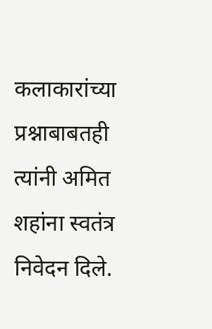कलाकारांच्या प्रश्नाबाबतही त्यांनी अमित शहांना स्वतंत्र निवेदन दिले.